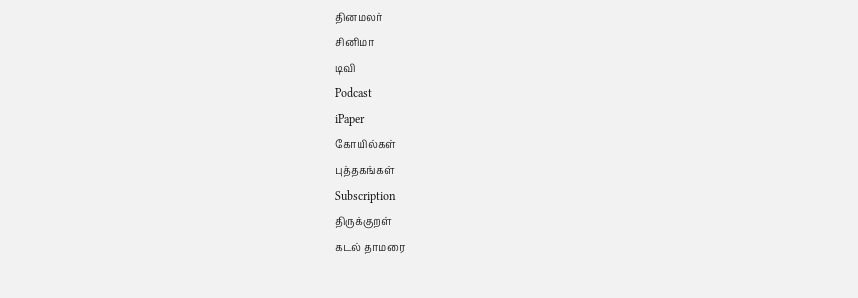தினமலர்
சினிமா
டிவி
Podcast
iPaper
கோயில்கள்
புத்தகங்கள்
Subscription
திருக்குறள்
கடல் தாமரை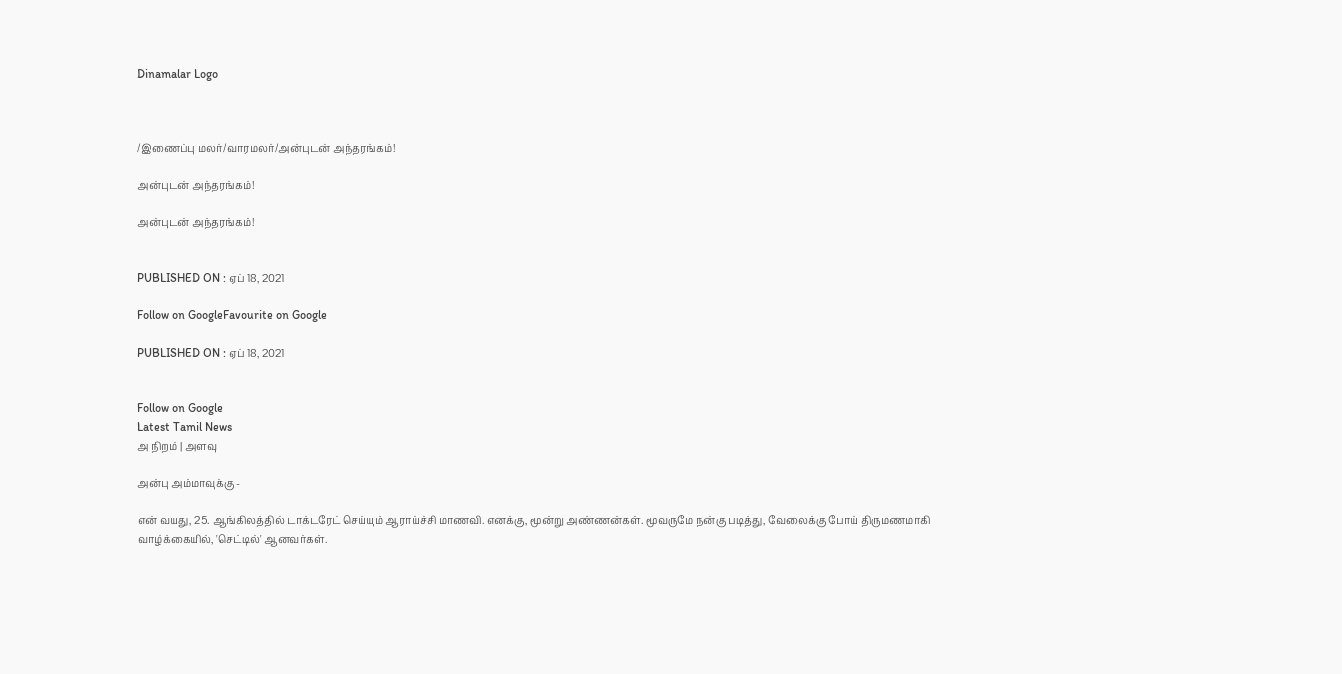Dinamalar Logo



/இணைப்பு மலர்/வாரமலர்/அன்புடன் அந்தரங்கம்!

அன்புடன் அந்தரங்கம்!

அன்புடன் அந்தரங்கம்!


PUBLISHED ON : ஏப் 18, 2021

Follow on GoogleFavourite on Google

PUBLISHED ON : ஏப் 18, 2021


Follow on Google
Latest Tamil News
அ நிறம் | அளவு

அன்பு அம்மாவுக்கு -

என் வயது, 25. ஆங்கிலத்தில் டாக்டரேட் செய்யும் ஆராய்ச்சி மாணவி. எனக்கு, மூன்று அண்ணன்கள். மூவருமே நன்கு படித்து, வேலைக்கு போய் திருமணமாகி வாழ்க்கையில், 'செட்டில்' ஆனவர்கள்.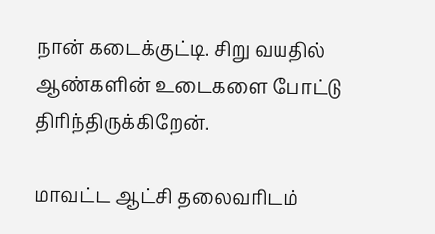நான் கடைக்குட்டி. சிறு வயதில் ஆண்களின் உடைகளை போட்டு திரிந்திருக்கிறேன்.

மாவட்ட ஆட்சி தலைவரிடம்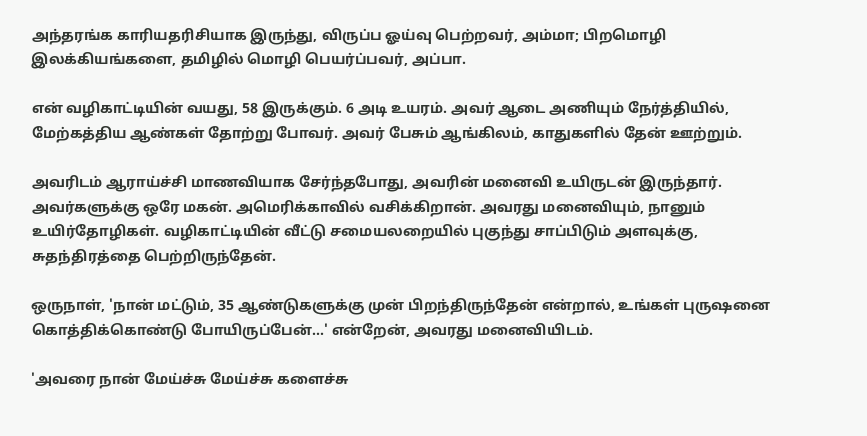அந்தரங்க காரியதரிசியாக இருந்து, விருப்ப ஓய்வு பெற்றவர், அம்மா; பிறமொழி இலக்கியங்களை, தமிழில் மொழி பெயர்ப்பவர், அப்பா.

என் வழிகாட்டியின் வயது, 58 இருக்கும். 6 அடி உயரம். அவர் ஆடை அணியும் நேர்த்தியில், மேற்கத்திய ஆண்கள் தோற்று போவர். அவர் பேசும் ஆங்கிலம், காதுகளில் தேன் ஊற்றும்.

அவரிடம் ஆராய்ச்சி மாணவியாக சேர்ந்தபோது, அவரின் மனைவி உயிருடன் இருந்தார். அவர்களுக்கு ஒரே மகன். அமெரிக்காவில் வசிக்கிறான். அவரது மனைவியும், நானும் உயிர்தோழிகள். வழிகாட்டியின் வீட்டு சமையலறையில் புகுந்து சாப்பிடும் அளவுக்கு, சுதந்திரத்தை பெற்றிருந்தேன்.

ஒருநாள், 'நான் மட்டும், 35 ஆண்டுகளுக்கு முன் பிறந்திருந்தேன் என்றால், உங்கள் புருஷனை கொத்திக்கொண்டு போயிருப்பேன்...' என்றேன், அவரது மனைவியிடம்.

'அவரை நான் மேய்ச்சு மேய்ச்சு களைச்சு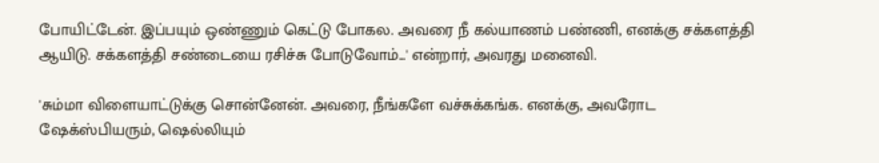போயிட்டேன். இப்பயும் ஒண்ணும் கெட்டு போகல. அவரை நீ கல்யாணம் பண்ணி, எனக்கு சக்களத்தி ஆயிடு. சக்களத்தி சண்டையை ரசிச்சு போடுவோம்...' என்றார், அவரது மனைவி.

'சும்மா விளையாட்டுக்கு சொன்னேன். அவரை, நீங்களே வச்சுக்கங்க. எனக்கு, அவரோட ஷேக்ஸ்பியரும், ஷெல்லியும்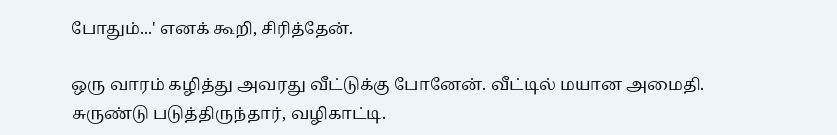போதும்...' எனக் கூறி, சிரித்தேன்.

ஒரு வாரம் கழித்து அவரது வீட்டுக்கு போனேன். வீட்டில் மயான அமைதி. சுருண்டு படுத்திருந்தார், வழிகாட்டி.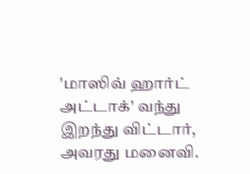'மாஸிவ் ஹார்ட் அட்டாக்' வந்து இறந்து விட்டார், அவரது மனைவி.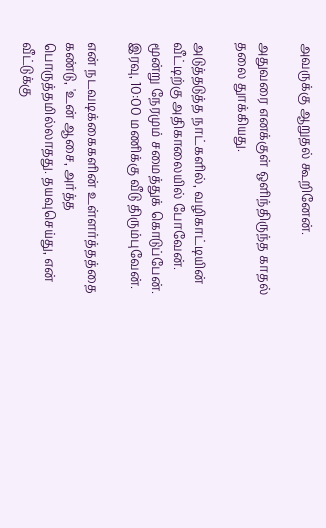அவருக்கு ஆறுதல் கூறினேன்.

அதுவரை எனக்குள் ஒளிந்திருந்த காதல் தலை துாக்கியது.

அடுத்தடுத்த நாட்களில், வழிகாட்டியின் வீட்டிற்கு அதிகாலையில் போவேன். மூன்று நேரமும் சமைத்துக் கொடுப்பேன். இரவு, 10:00 மணிக்கு வீடு திரும்புவேன்.

என் நடவடிக்கைகளின் உள்ளர்த்தத்தை கண்டு, 'உன் ஆசை, அர்த்த பொருத்தமில்லாதது. தயவுசெய்து, என் வீட்டுக்கு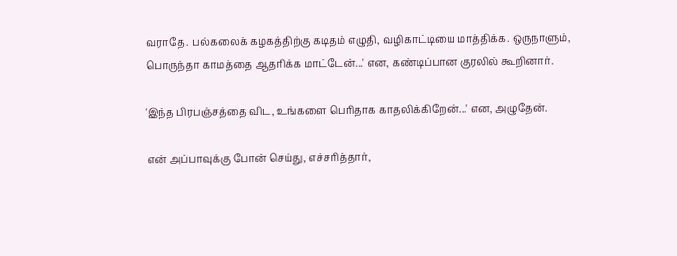வராதே. பல்கலைக் கழகத்திற்கு கடிதம் எழுதி, வழிகாட்டியை மாத்திக்க. ஒருநாளும், பொருந்தா காமத்தை ஆதரிக்க மாட்டேன்...' என, கண்டிப்பான குரலில் கூறினார்.

'இந்த பிரபஞ்சத்தை விட, உங்களை பெரிதாக காதலிக்கிறேன்...' என, அழுதேன்.

என் அப்பாவுக்கு போன் செய்து, எச்சரித்தார்,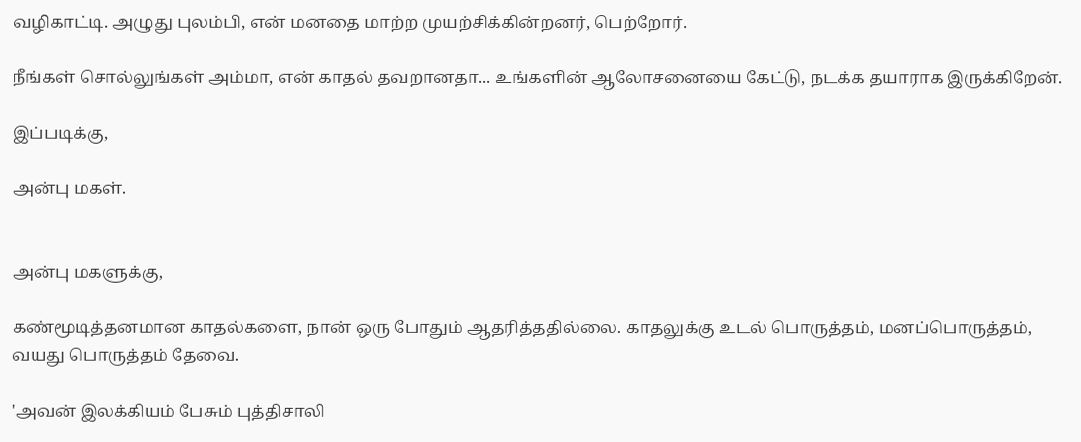வழிகாட்டி. அழுது புலம்பி, என் மனதை மாற்ற முயற்சிக்கின்றனர், பெற்றோர்.

நீங்கள் சொல்லுங்கள் அம்மா, என் காதல் தவறானதா... உங்களின் ஆலோசனையை கேட்டு, நடக்க தயாராக இருக்கிறேன்.

இப்படிக்கு,

அன்பு மகள்.


அன்பு மகளுக்கு,

கண்மூடித்தனமான காதல்களை, நான் ஒரு போதும் ஆதரித்ததில்லை. காதலுக்கு உடல் பொருத்தம், மனப்பொருத்தம், வயது பொருத்தம் தேவை.

'அவன் இலக்கியம் பேசும் புத்திசாலி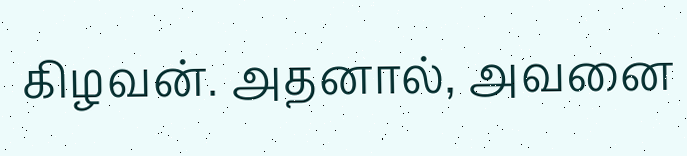கிழவன். அதனால், அவனை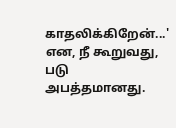காதலிக்கிறேன்...' என, நீ கூறுவது, படு அபத்தமானது.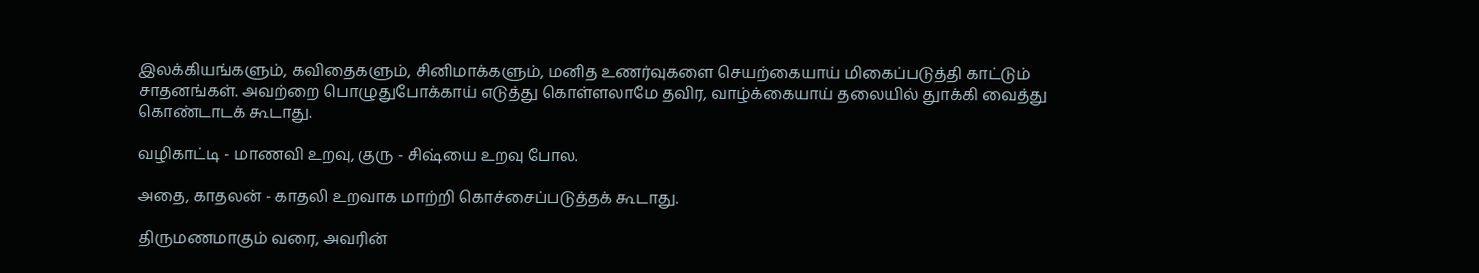இலக்கியங்களும், கவிதைகளும், சினிமாக்களும், மனித உணர்வுகளை செயற்கையாய் மிகைப்படுத்தி காட்டும் சாதனங்கள். அவற்றை பொழுதுபோக்காய் எடுத்து கொள்ளலாமே தவிர, வாழ்க்கையாய் தலையில் துாக்கி வைத்து கொண்டாடக் கூடாது.

வழிகாட்டி - மாணவி உறவு, குரு - சிஷ்யை உறவு போல.

அதை, காதலன் - காதலி உறவாக மாற்றி கொச்சைப்படுத்தக் கூடாது.

திருமணமாகும் வரை, அவரின்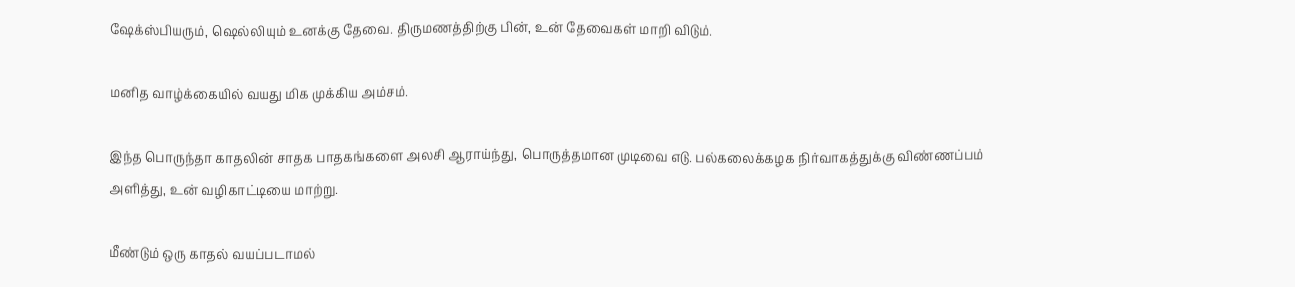ஷேக்ஸ்பியரும், ஷெல்லியும் உனக்கு தேவை. திருமணத்திற்கு பின், உன் தேவைகள் மாறி விடும்.

மனித வாழ்க்கையில் வயது மிக முக்கிய அம்சம்.

இந்த பொருந்தா காதலின் சாதக பாதகங்களை அலசி ஆராய்ந்து, பொருத்தமான முடிவை எடு. பல்கலைக்கழக நிர்வாகத்துக்கு விண்ணப்பம் அளித்து, உன் வழிகாட்டியை மாற்று.

மீண்டும் ஒரு காதல் வயப்படாமல்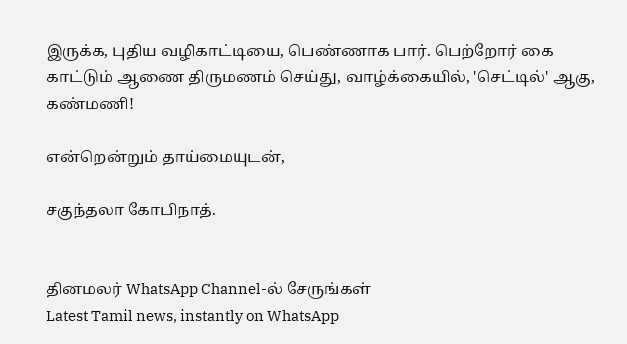இருக்க, புதிய வழிகாட்டியை, பெண்ணாக பார். பெற்றோர் கை காட்டும் ஆணை திருமணம் செய்து, வாழ்க்கையில், 'செட்டில்' ஆகு, கண்மணி!

என்றென்றும் தாய்மையுடன்,

சகுந்தலா கோபிநாத்.


தினமலர் WhatsApp Channel-ல் சேருங்கள்
Latest Tamil news, instantly on WhatsApp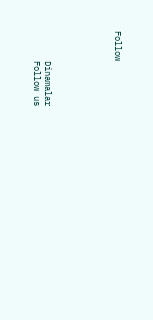Follow





      Dinamalar
      Follow us